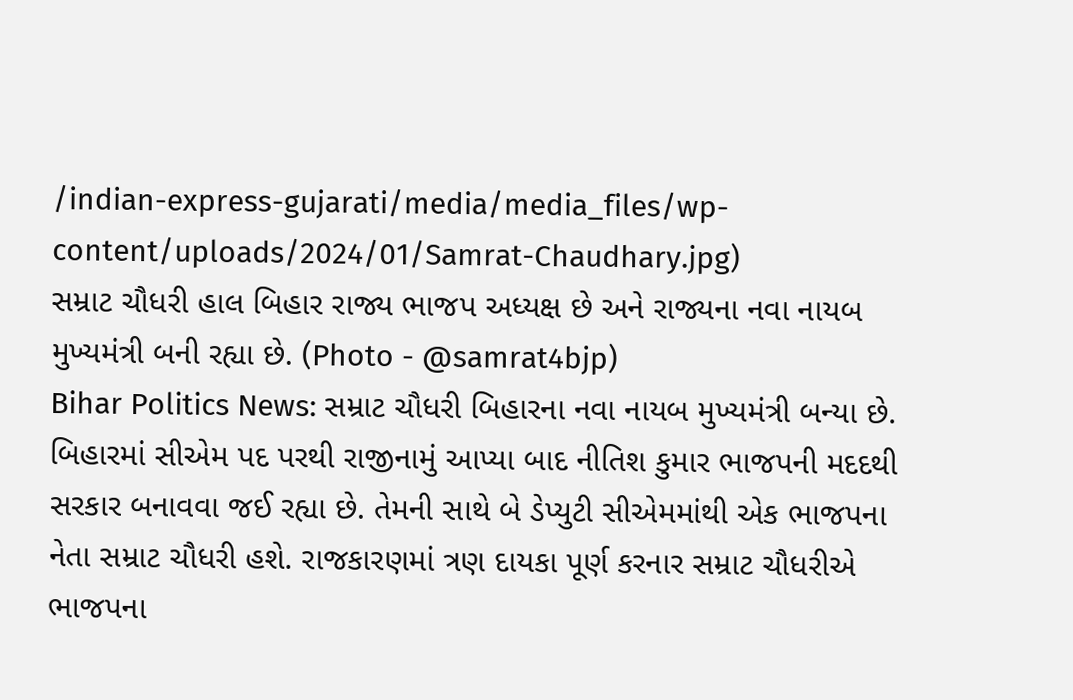/indian-express-gujarati/media/media_files/wp-content/uploads/2024/01/Samrat-Chaudhary.jpg)
સમ્રાટ ચૌધરી હાલ બિહાર રાજ્ય ભાજપ અધ્યક્ષ છે અને રાજ્યના નવા નાયબ મુખ્યમંત્રી બની રહ્યા છે. (Photo - @samrat4bjp)
Bihar Politics News: સમ્રાટ ચૌધરી બિહારના નવા નાયબ મુખ્યમંત્રી બન્યા છે. બિહારમાં સીએમ પદ પરથી રાજીનામું આપ્યા બાદ નીતિશ કુમાર ભાજપની મદદથી સરકાર બનાવવા જઈ રહ્યા છે. તેમની સાથે બે ડેપ્યુટી સીએમમાંથી એક ભાજપના નેતા સમ્રાટ ચૌધરી હશે. રાજકારણમાં ત્રણ દાયકા પૂર્ણ કરનાર સમ્રાટ ચૌધરીએ ભાજપના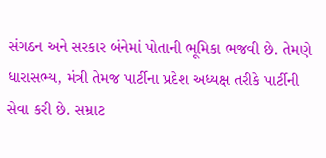સંગઠન અને સરકાર બંનેમાં પોતાની ભૂમિકા ભજવી છે. તેમણે ધારાસભ્ય, મંત્રી તેમજ પાર્ટીના પ્રદેશ અધ્યક્ષ તરીકે પાર્ટીની સેવા કરી છે. સમ્રાટ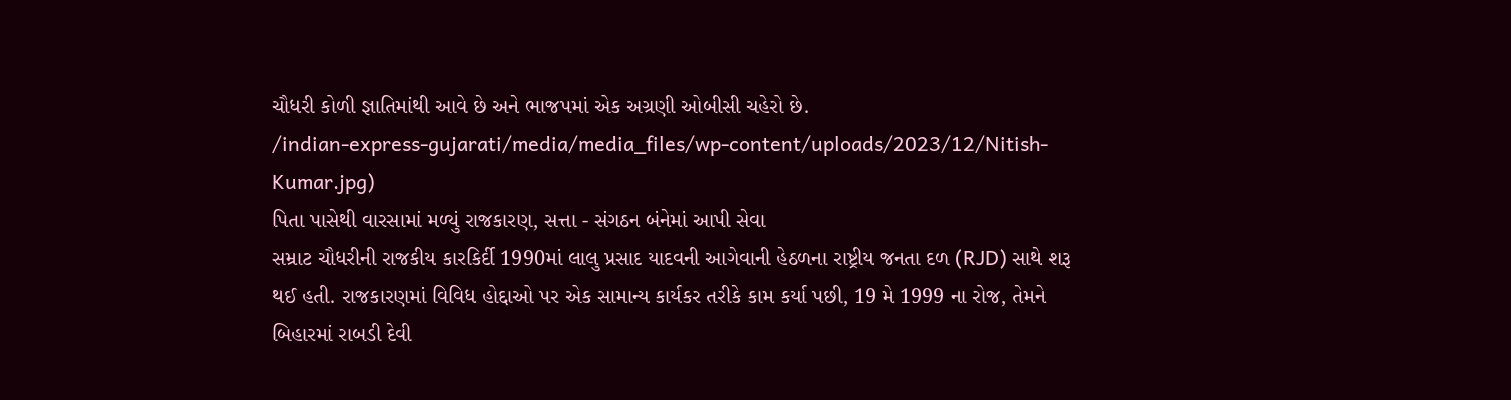ચૌધરી કોળી જ્ઞાતિમાંથી આવે છે અને ભાજપમાં એક અગ્રણી ઓબીસી ચહેરો છે.
/indian-express-gujarati/media/media_files/wp-content/uploads/2023/12/Nitish-Kumar.jpg)
પિતા પાસેથી વારસામાં મળ્યું રાજકારણ, સત્તા - સંગઠન બંનેમાં આપી સેવા
સમ્રાટ ચૌધરીની રાજકીય કારકિર્દી 1990માં લાલુ પ્રસાદ યાદવની આગેવાની હેઠળના રાષ્ટ્રીય જનતા દળ (RJD) સાથે શરૂ થઈ હતી. રાજકારણમાં વિવિધ હોદ્દાઓ પર એક સામાન્ય કાર્યકર તરીકે કામ કર્યા પછી, 19 મે 1999 ના રોજ, તેમને બિહારમાં રાબડી દેવી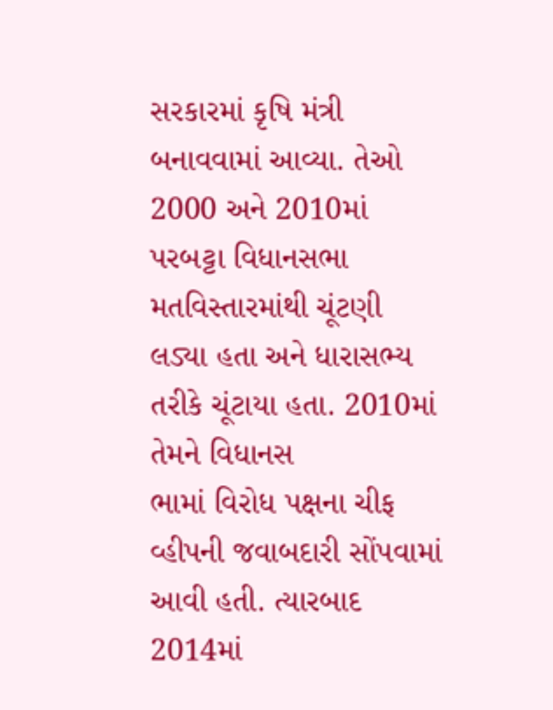સરકારમાં કૃષિ મંત્રી બનાવવામાં આવ્યા. તેઓ 2000 અને 2010માં પરબટ્ટા વિધાનસભા મતવિસ્તારમાંથી ચૂંટણી લડ્યા હતા અને ધારાસભ્ય તરીકે ચૂંટાયા હતા. 2010માં તેમને વિધાનસ
ભામાં વિરોધ પક્ષના ચીફ વ્હીપની જવાબદારી સોંપવામાં આવી હતી. ત્યારબાદ 2014માં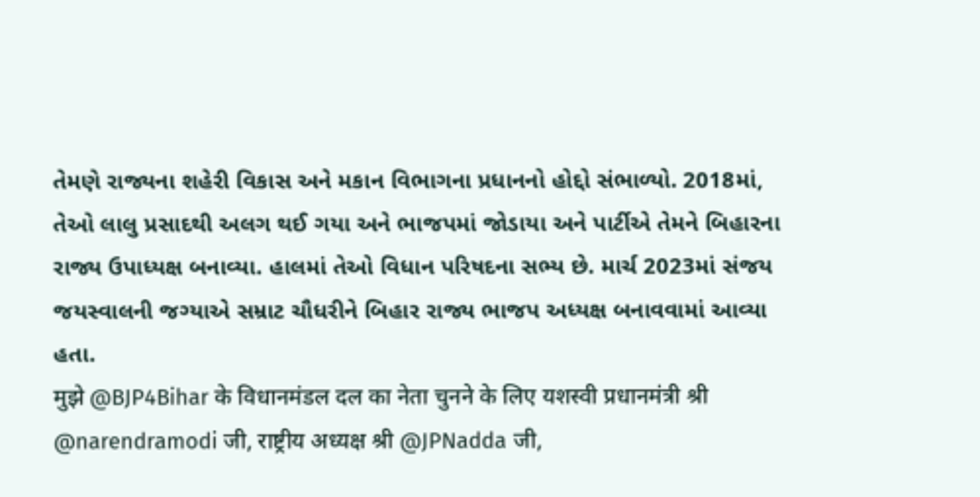તેમણે રાજ્યના શહેરી વિકાસ અને મકાન વિભાગના પ્રધાનનો હોદ્દો સંભાળ્યો. 2018માં, તેઓ લાલુ પ્રસાદથી અલગ થઈ ગયા અને ભાજપમાં જોડાયા અને પાર્ટીએ તેમને બિહારના રાજ્ય ઉપાધ્યક્ષ બનાવ્યા. હાલમાં તેઓ વિધાન પરિષદના સભ્ય છે. માર્ચ 2023માં સંજય જયસ્વાલની જગ્યાએ સમ્રાટ ચૌધરીને બિહાર રાજ્ય ભાજપ અધ્યક્ષ બનાવવામાં આવ્યા હતા.
मुझे @BJP4Bihar के विधानमंडल दल का नेता चुनने के लिए यशस्वी प्रधानमंत्री श्री @narendramodi जी, राष्ट्रीय अध्यक्ष श्री @JPNadda जी,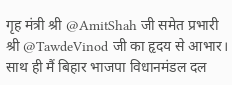गृह मंत्री श्री @AmitShah जी समेत प्रभारी श्री @TawdeVinod जी का हृदय से आभार।
साथ ही मैं बिहार भाजपा विधानमंडल दल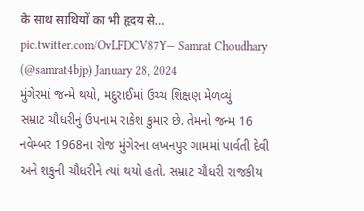के साथ साथियों का भी हृदय से… pic.twitter.com/OvLFDCV87Y— Samrat Choudhary (@samrat4bjp) January 28, 2024
મુંગેરમાં જન્મે થયો, મદુરાઈમાં ઉચ્ચ શિક્ષણ મેળવ્યું
સમ્રાટ ચૌધરીનું ઉપનામ રાકેશ કુમાર છે. તેમનો જન્મ 16 નવેમ્બર 1968ના રોજ મુંગેરના લખનપુર ગામમાં પાર્વતી દેવી અને શકુની ચૌધરીને ત્યાં થયો હતો. સમ્રાટ ચૌધરી રાજકીય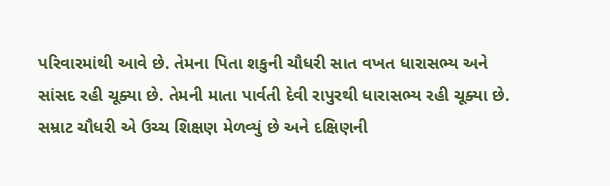પરિવારમાંથી આવે છે. તેમના પિતા શકુની ચૌધરી સાત વખત ધારાસભ્ય અને સાંસદ રહી ચૂક્યા છે. તેમની માતા પાર્વતી દેવી રાપુરથી ધારાસભ્ય રહી ચૂક્યા છે.
સમ્રાટ ચૌધરી એ ઉચ્ચ શિક્ષણ મેળવ્યું છે અને દક્ષિણની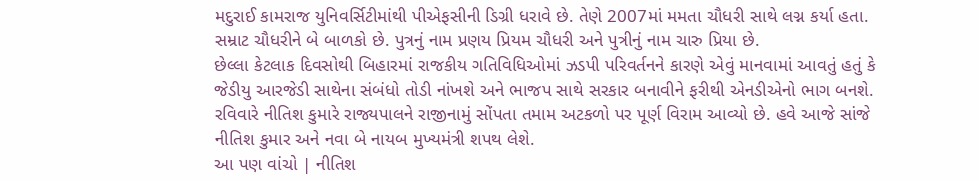મદુરાઈ કામરાજ યુનિવર્સિટીમાંથી પીએફસીની ડિગ્રી ધરાવે છે. તેણે 2007માં મમતા ચૌધરી સાથે લગ્ન કર્યા હતા. સમ્રાટ ચૌધરીને બે બાળકો છે. પુત્રનું નામ પ્રણય પ્રિયમ ચૌધરી અને પુત્રીનું નામ ચારુ પ્રિયા છે.
છેલ્લા કેટલાક દિવસોથી બિહારમાં રાજકીય ગતિવિધિઓમાં ઝડપી પરિવર્તનને કારણે એવું માનવામાં આવતું હતું કે જેડીયુ આરજેડી સાથેના સંબંધો તોડી નાંખશે અને ભાજપ સાથે સરકાર બનાવીને ફરીથી એનડીએનો ભાગ બનશે. રવિવારે નીતિશ કુમારે રાજ્યપાલને રાજીનામું સોંપતા તમામ અટકળો પર પૂર્ણ વિરામ આવ્યો છે. હવે આજે સાંજે નીતિશ કુમાર અને નવા બે નાયબ મુખ્યમંત્રી શપથ લેશે.
આ પણ વાંચો | નીતિશ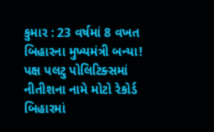કુમાર : 23 વર્ષમાં 8 વખત બિહારના મુખ્યમંત્રી બન્યા! પક્ષ પલટુ પોલિટિક્સમાં નીતીશના નામે મોટો રેકોર્ડ
બિહારમાં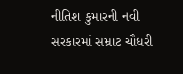નીતિશ કુમારની નવી સરકારમાં સમ્રાટ ચૌધરી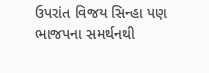ઉપરાંત વિજય સિન્હા પણ ભાજપના સમર્થનથી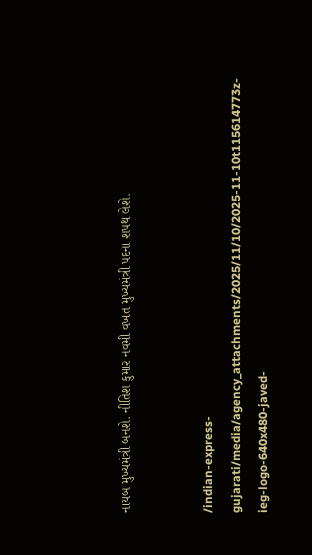નાયબ મુખ્યમંત્રી બનશે. નીતિશ કુમાર નવમી વખત મુખ્યમંત્રી પદના શપથ લેશે.


/indian-express-gujarati/media/agency_attachments/2025/11/10/2025-11-10t115614773z-ieg-logo-640x480-javed-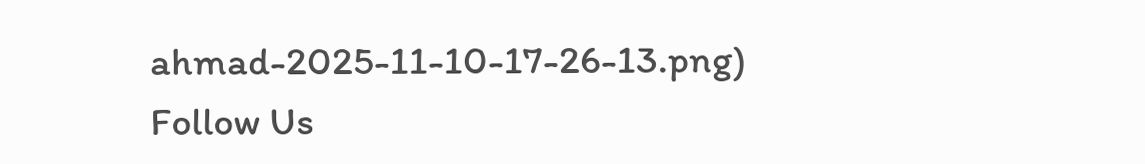ahmad-2025-11-10-17-26-13.png)
Follow Us